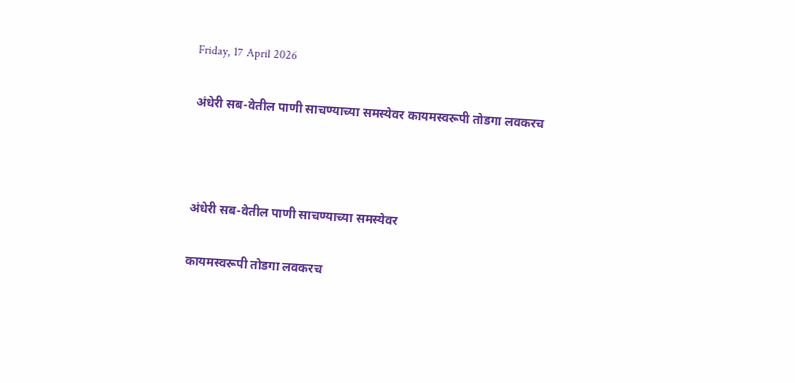Friday, 17 April 2026

अंधेरी सब-वेतील पाणी साचण्याच्या समस्येवर कायमस्वरूपी तोडगा लवकरच



अंधेरी सब-वेतील पाणी साचण्याच्या समस्येवर

कायमस्वरूपी तोडगा लवकरच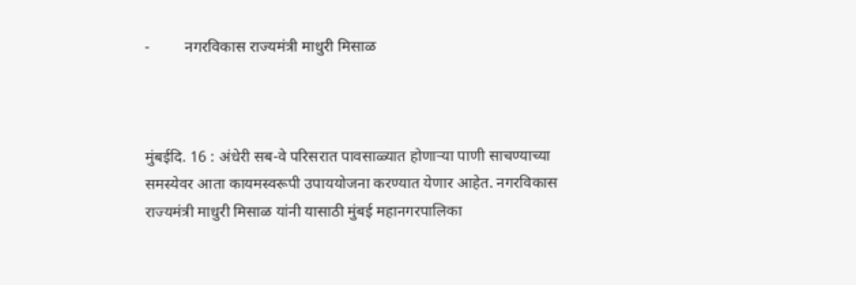-         नगरविकास राज्यमंत्री माधुरी मिसाळ



मुंबईदि. 16 : अंधेरी सब-वे परिसरात पावसाळ्यात होणाऱ्या पाणी साचण्याच्या समस्येवर आता कायमस्वरूपी उपाययोजना करण्यात येणार आहेत. नगरविकास राज्यमंत्री माधुरी मिसाळ यांनी यासाठी मुंबई महानगरपालिका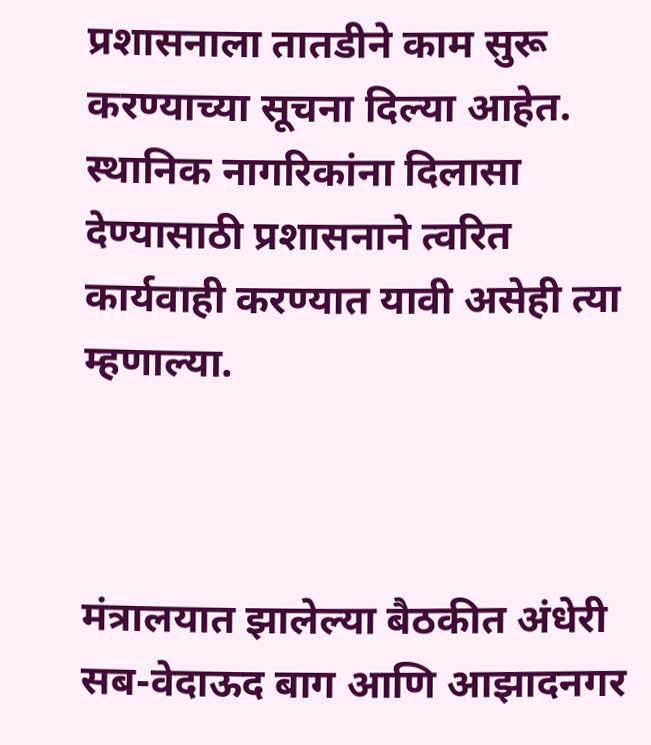प्रशासनाला तातडीने काम सुरू करण्याच्या सूचना दिल्या आहेत. स्थानिक नागरिकांना दिलासा देण्यासाठी प्रशासनाने त्वरित कार्यवाही करण्यात यावी असेही त्या म्हणाल्या.



मंत्रालयात झालेल्या बैठकीत अंधेरी सब-वेदाऊद बाग आणि आझादनगर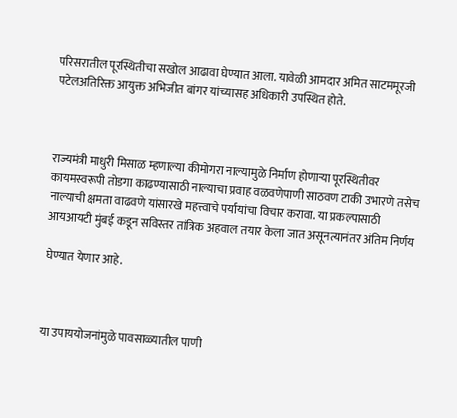परिसरातील पूरस्थितीचा सखोल आढावा घेण्यात आला. यावेळी आमदार अमित साटममूरजी पटेलअतिरिक्त आयुक्त अभिजीत बांगर यांच्यासह अधिकारी उपस्थित होते.



राज्यमंत्री माधुरी मिसाळ म्हणाल्या कीमोगरा नाल्यामुळे निर्माण होणाऱ्या पूरस्थितीवर कायमस्वरूपी तोडगा काढण्यासाठी नाल्याचा प्रवाह वळवणेपाणी साठवण टाकी उभारणे तसेच नाल्याची क्षमता वाढवणे यांसारखे महत्त्वाचे पर्यायांचा विचार करावा. या प्रकल्पासाठी आयआयटी मुंबई कडून सविस्तर तांत्रिक अहवाल तयार केला जात असूनत्यानंतर अंतिम निर्णय

घेण्यात येणार आहे.



या उपाययोजनांमुळे पावसाळ्यातील पाणी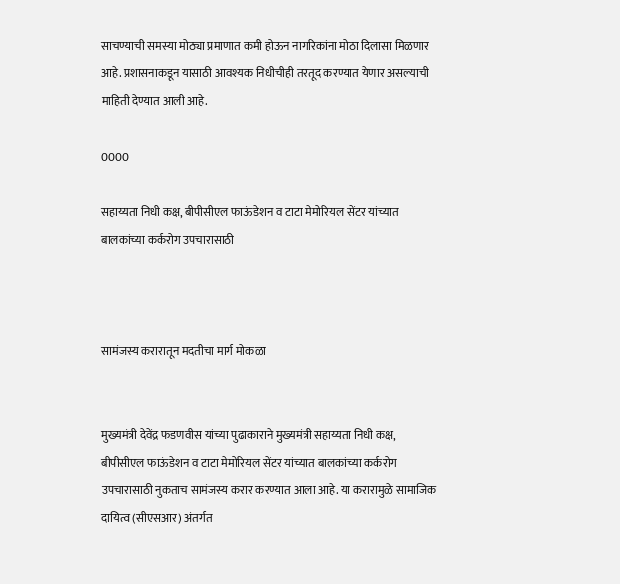साचण्याची समस्या मोठ्या प्रमाणात कमी होऊन नागरिकांना मोठा दिलासा मिळणार आहे. प्रशासनाकडून यासाठी आवश्यक निधीचीही तरतूद करण्यात येणार असल्याची माहिती देण्यात आली आहे.

0000

सहाय्यता निधी कक्ष, बीपीसीएल फाऊंडेशन व टाटा मेमोरियल सेंटर यांच्यात बालकांच्या कर्करोग उपचारासाठी



सामंजस्य करारातून मदतीचा मार्ग मोकळा


मुख्यमंत्री देवेंद्र फडणवीस यांच्या पुढाकाराने मुख्यमंत्री सहाय्यता निधी कक्ष, बीपीसीएल फाऊंडेशन व टाटा मेमोरियल सेंटर यांच्यात बालकांच्या कर्करोग उपचारासाठी नुकताच सामंजस्य करार करण्यात आला आहे. या करारामुळे सामाजिक दायित्व (सीएसआर) अंतर्गत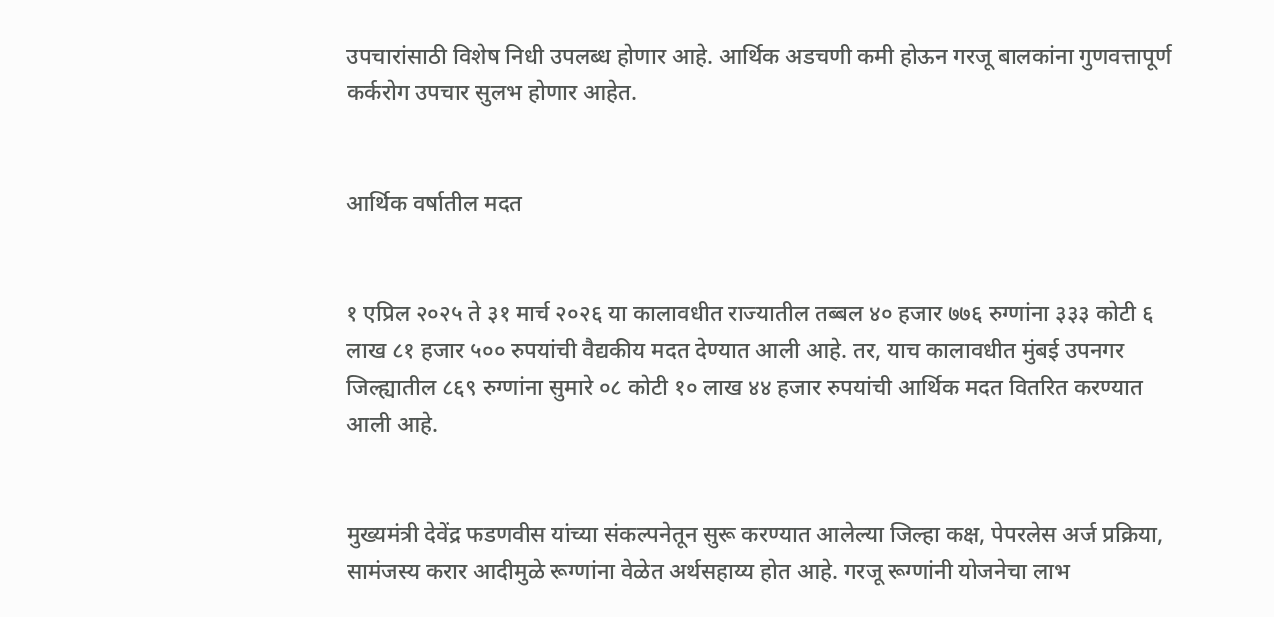उपचारांसाठी विशेष निधी उपलब्ध होणार आहे. आर्थिक अडचणी कमी होऊन गरजू बालकांना गुणवत्तापूर्ण कर्करोग उपचार सुलभ होणार आहेत.


आर्थिक वर्षातील मदत


१ एप्रिल २०२५ ते ३१ मार्च २०२६ या कालावधीत राज्यातील तब्बल ४० हजार ७७६ रुग्णांना ३३३ कोटी ६ लाख ८१ हजार ५०० रुपयांची वैद्यकीय मदत देण्यात आली आहे. तर, याच कालावधीत मुंबई उपनगर जिल्ह्यातील ८६९ रुग्णांना सुमारे ०८ कोटी १० लाख ४४ हजार रुपयांची आर्थिक मदत वितरित करण्यात आली आहे.


मुख्यमंत्री देवेंद्र फडणवीस यांच्या संकल्पनेतून सुरू करण्यात आलेल्या जिल्हा कक्ष, पेपरलेस अर्ज प्रक्रिया, सामंजस्य करार आदीमुळे रूग्णांना वेळेत अर्थसहाय्य होत आहे. गरजू रूग्णांनी योजनेचा लाभ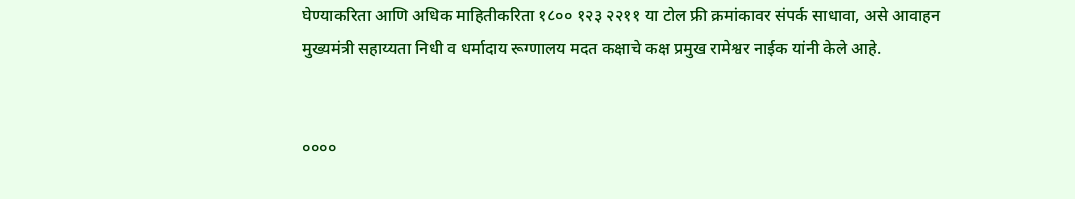घेण्याकरिता आणि अधिक माहितीकरिता १८०० १२३ २२११ या टोल फ्री क्रमांकावर संपर्क साधावा, असे आवाहन मुख्यमंत्री सहाय्यता निधी व धर्मादाय रूग्णालय मदत कक्षाचे कक्ष प्रमुख रामेश्वर नाईक यांनी केले आहे.


००००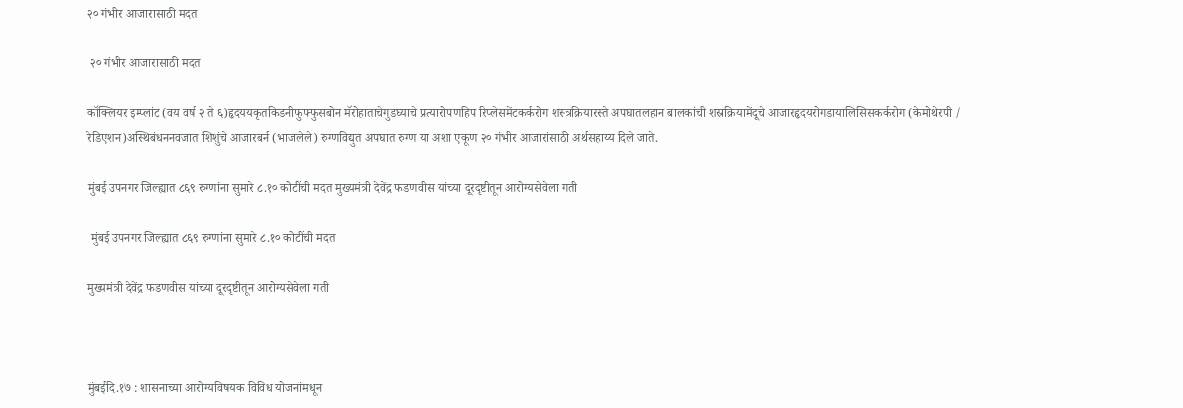२० गंभीर आजारासाठी मदत

 २० गंभीर आजारासाठी मदत

कॉक्लियर इम्प्लांट (वय वर्ष २ ते ६)हृदययकृतकिडनीफुफ्फुसबोन मॅरोहाताचेगुडघ्याचे प्रत्यारोपणहिप रिप्लेसमेंटकर्करोग शस्त्रक्रियारस्ते अपघातलहान बालकांची शस्रक्रियामेंदूचे आजारहृदयरोगडायालिसिसकर्करोग (केमोथेरपी / रेडिएशन)अस्थिबंधननवजात शिशुंचे आजारबर्न (भाजलेले) रुग्णविद्युत अपघात रुग्ण या अशा एकूण २० गंभीर आजारांसाठी अर्थसहाय्य दिले जाते.

मुंबई उपनगर जिल्ह्यात ८६९ रुग्णांना सुमारे ८.१० कोटींची मदत मुख्यमंत्री देवेंद्र फडणवीस यांच्या दूरदृष्टीतून आरोग्यसेवेला गती

 मुंबई उपनगर जिल्ह्यात ८६९ रुग्णांना सुमारे ८.१० कोटींची मदत

मुख्यमंत्री देवेंद्र फडणवीस यांच्या दूरदृष्टीतून आरोग्यसेवेला गती



मुंबईदि.१७ : शासनाच्या आरोग्यविषयक विविध योजनांमधून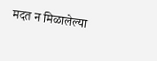मदत न मिळालेल्या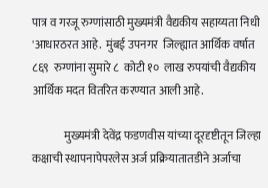पात्र व गरजू रुग्णांसाठी मुख्यमंत्री वैद्यकीय सहाय्यता निधी 'आधारठरत आहे.  मुंबई उपनगर  जिल्ह्यात आर्थिक वर्षात ८६९  रुग्णांना सुमारे ८  कोटी १०  लाख रुपयांची वैद्यकीय आर्थिक मदत वितरित करण्यात आली आहे.

              मुख्यमंत्री देवेंद्र फडणवीस यांच्या दूरदृष्टीतून जिल्हा कक्षाची स्थापनापेपरलेस अर्ज प्रक्रियातातडीने अर्जाचा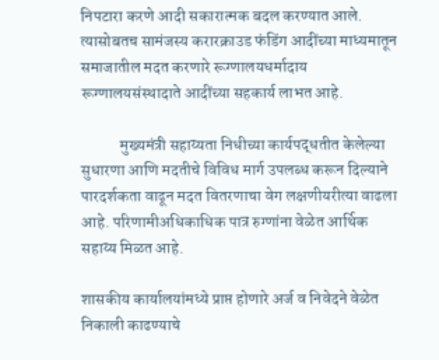निपटारा करणे आदी सकारात्मक बदल करण्यात आले. त्यासोबतच सामंजस्य करारक्राउड फंडिंग आदींच्या माध्यमातून समाजातील मदत करणारे रूग्णालयधर्मादाय रूग्णालयसंस्थादाते आदींच्या सहकार्य लाभत आहे.

            मुख्यमंत्री सहाय्यता निधीच्या कार्यपद्धतीत केलेल्या सुधारणा आणि मदतीचे विविध मार्ग उपलब्ध करून दिल्याने पारदर्शकता वाढून मदत वितरणाचा वेग लक्षणीयरीत्या वाढला आहे. परिणामीअधिकाधिक पात्र रुग्णांना वेळेत आर्थिक सहाय्य मिळत आहे.

शासकीय कार्यालयांमध्ये प्राप्त होणारे अर्ज व निवेदने वेळेत निकाली काढण्याचे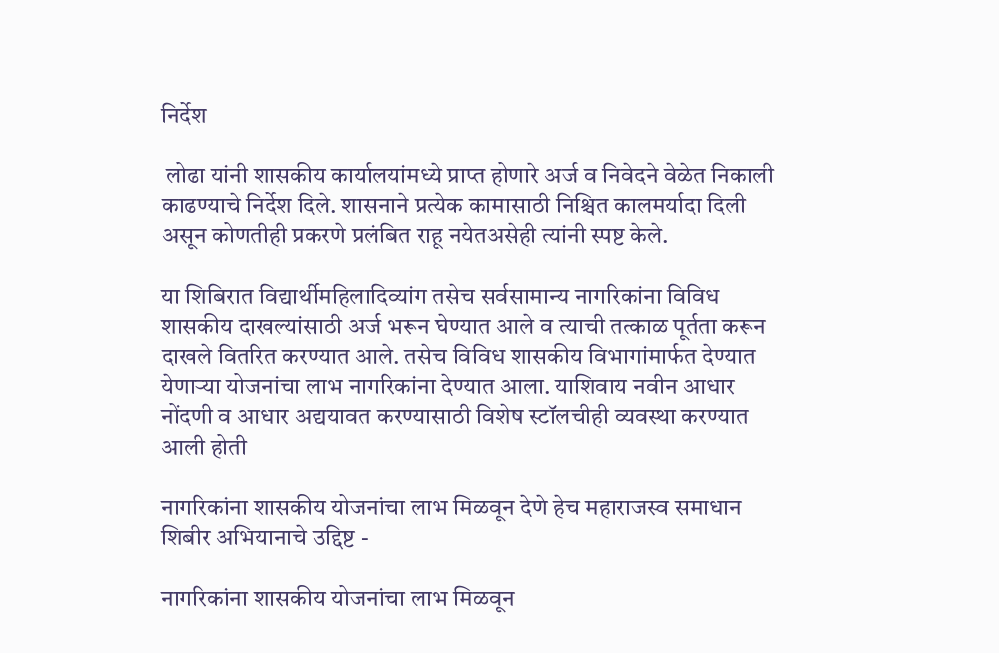निर्देश

 लोढा यांनी शासकीय कार्यालयांमध्ये प्राप्त होणारे अर्ज व निवेदने वेळेत निकाली काढण्याचे निर्देश दिले. शासनाने प्रत्येक कामासाठी निश्चित कालमर्यादा दिली असून कोणतीही प्रकरणे प्रलंबित राहू नयेतअसेही त्यांनी स्पष्ट केले.

या शिबिरात विद्यार्थीमहिलादिव्यांग तसेच सर्वसामान्य नागरिकांना विविध शासकीय दाखल्यांसाठी अर्ज भरून घेण्यात आले व त्याची तत्काळ पूर्तता करून दाखले वितरित करण्यात आले. तसेच विविध शासकीय विभागांमार्फत देण्यात येणाऱ्या योजनांचा लाभ नागरिकांना देण्यात आला. याशिवाय नवीन आधार नोंदणी व आधार अद्ययावत करण्यासाठी विशेष स्टॉलचीही व्यवस्था करण्यात आली होती

नागरिकांना शासकीय योजनांचा लाभ मिळवून देणे हेच महाराजस्व समाधान शिबीर अभियानाचे उद्दिष्ट -

नागरिकांना शासकीय योजनांचा लाभ मिळवून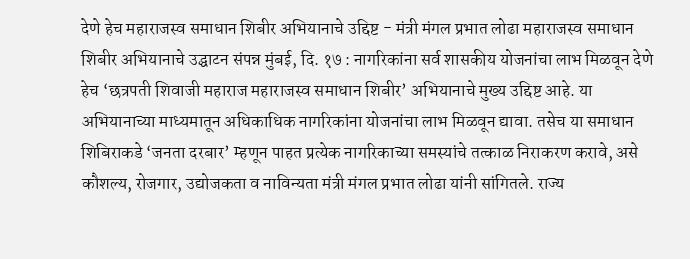देणे हेच महाराजस्व समाधान शिबीर अभियानाचे उद्दिष्ट - मंत्री मंगल प्रभात लोढा महाराजस्व समाधान शिबीर अभियानाचे उद्घाटन संपन्न मुंबई, दि. १७ : नागरिकांना सर्व शासकीय योजनांचा लाभ मिळवून देणे हेच ‘छत्रपती शिवाजी महाराज महाराजस्व समाधान शिबीर’ अभियानाचे मुख्य उद्दिष्ट आहे. या अभियानाच्या माध्यमातून अधिकाधिक नागरिकांना योजनांचा लाभ मिळवून द्यावा. तसेच या समाधान शिबिराकडे ‘जनता दरबार’ म्हणून पाहत प्रत्येक नागरिकाच्या समस्यांचे तत्काळ निराकरण करावे, असे कौशल्य, रोजगार, उद्योजकता व नाविन्यता मंत्री मंगल प्रभात लोढा यांनी सांगितले. राज्य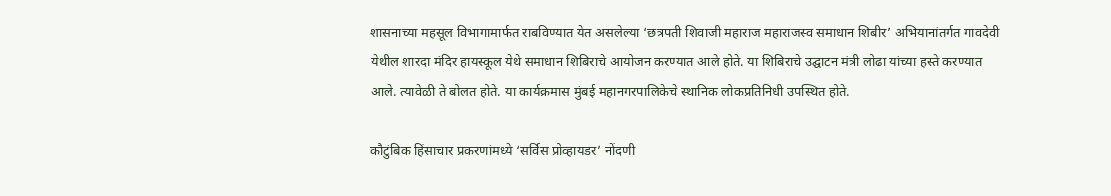शासनाच्या महसूल विभागामार्फत राबविण्यात येत असलेल्या ‘छत्रपती शिवाजी महाराज महाराजस्व समाधान शिबीर’ अभियानांतर्गत गावदेवी येथील शारदा मंदिर हायस्कूल येथे समाधान शिबिराचे आयोजन करण्यात आले होते. या शिबिराचे उद्घाटन मंत्री लोढा यांच्या हस्ते करण्यात आले. त्यावेळी ते बोलत होते. या कार्यक्रमास मुंबई महानगरपालिकेचे स्थानिक लोकप्रतिनिधी उपस्थित होते.

कौटुंबिक हिंसाचार प्रकरणांमध्ये ‘सर्विस प्रोव्हायडर’ नोंदणी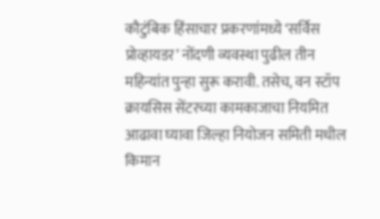कौटुंबिक हिंसाचार प्रकरणांमध्ये ‘सर्विस प्रोव्हायडर’ नोंदणी व्यवस्था पुढील तीन महिन्यांत पुन्हा सुरू करावी. तसेच, वन स्टॉप क्रायसिस सेंटरच्या कामकाजाचा नियमित आढावा घ्यावा जिल्हा नियोजन समिती मधील किमान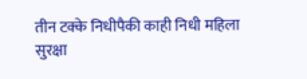तीन टक्के निधीपैकी काही निधी महिला सुरक्षा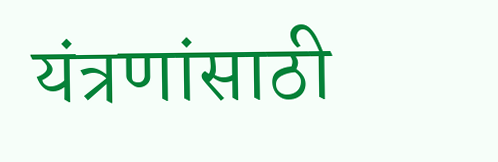यंत्रणांसाठी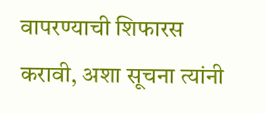वापरण्याची शिफारस करावी, अशा सूचना त्यांनी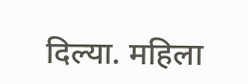दिल्या. महिला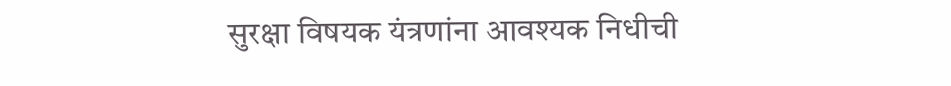सुरक्षा विषयक यंत्रणांना आवश्यक निधीची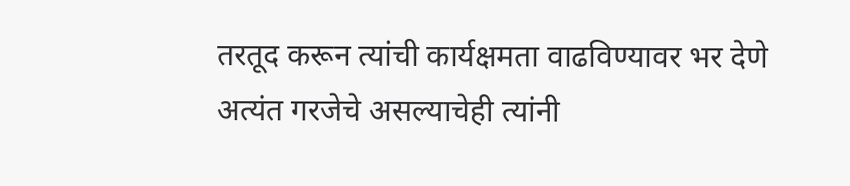तरतूद करून त्यांची कार्यक्षमता वाढविण्यावर भर देणे अत्यंत गरजेचे असल्याचेही त्यांनी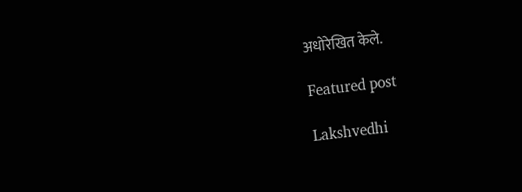अधोरेखित केले.

Featured post

Lakshvedhi